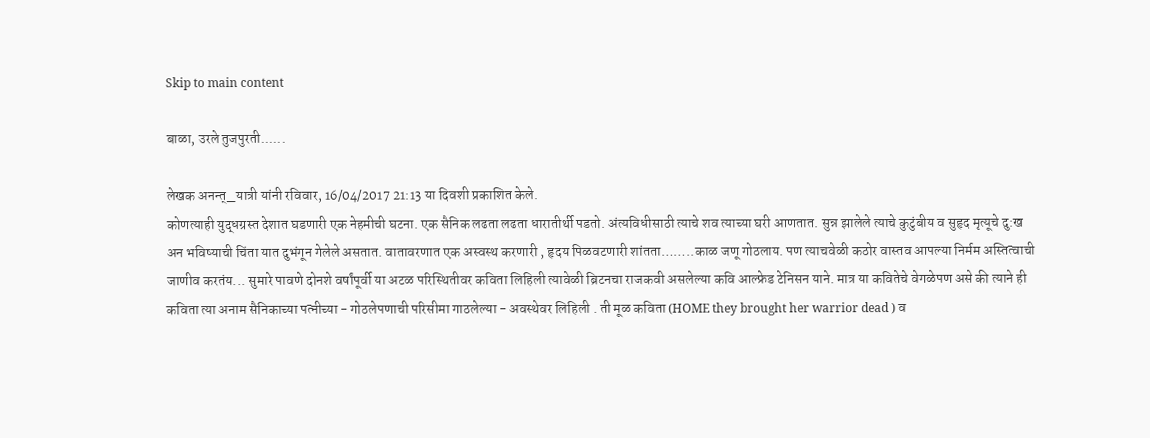Skip to main content

बाळा, उरले तुजपुरती......

लेखक अनन्त्_यात्री यांनी रविवार, 16/04/2017 21:13 या दिवशी प्रकाशित केले.
कोणत्याही युद्धग्रस्त देशात घडणारी एक नेहमीची घटना. एक सैनिक लढता लढता धारातीर्थी पडतो. अंत्यविधीसाठी त्याचे शव त्याच्या घरी आणतात. सुन्न झालेले त्याचे कुटुंबीय व सुहृद मृत्यूचे दु:ख अन भविष्याची चिंता यात दुभंगून गेलेले असतात. वातावरणात एक अस्वस्थ करणारी , हृदय पिळवटणारी शांतता……..काळ जणू गोठलाय. पण त्याचवेळी कठोर वास्तव आपल्या निर्मम अस्तित्वाची जाणीव करतंय... सुमारे पावणे दोनशे वर्षांपूर्वी या अटळ परिस्थितीवर कविता लिहिली त्यावेळी ब्रिटनचा राजकवी असलेल्या कवि आल्फ्रेड टेनिसन याने. मात्र या कवितेचे वेगळेपण असे की त्याने ही कविता त्या अनाम सैनिकाच्या पत्नीच्या - गोठलेपणाची परिसीमा गाठलेल्या - अवस्थेवर लिहिली . ती मूळ कविता (HOME they brought her warrior dead ) व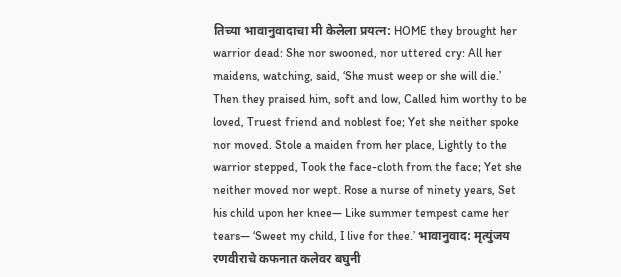तिच्या भावानुवादाचा मी केलेला प्रयत्न: HOME they brought her warrior dead: She nor swooned, nor uttered cry: All her maidens, watching, said, ‘She must weep or she will die.’ Then they praised him, soft and low, Called him worthy to be loved, Truest friend and noblest foe; Yet she neither spoke nor moved. Stole a maiden from her place, Lightly to the warrior stepped, Took the face-cloth from the face; Yet she neither moved nor wept. Rose a nurse of ninety years, Set his child upon her knee— Like summer tempest came her tears— ‘Sweet my child, I live for thee.’ भावानुवाद: मृत्युंजय रणवीराचे कफनात कलेवर बघुनी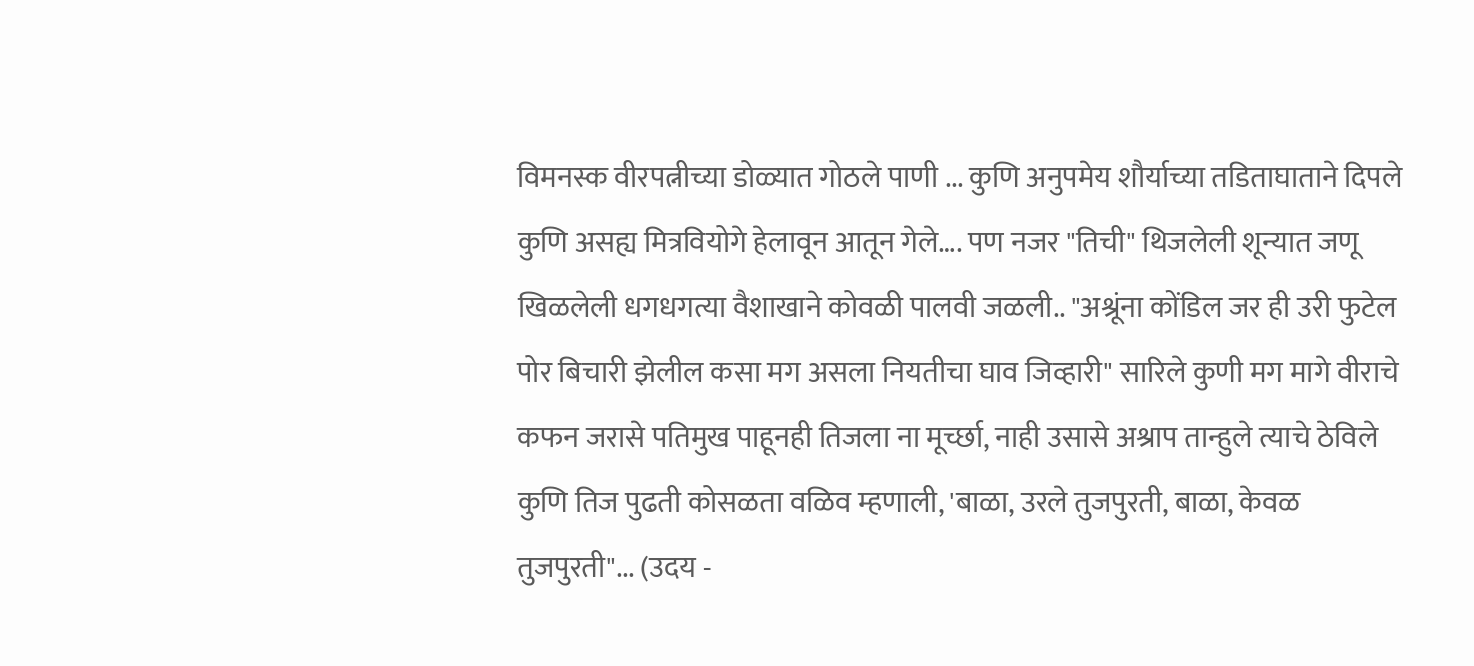विमनस्क वीरपत्नीच्या डोळ्यात गोठले पाणी ... कुणि अनुपमेय शौर्याच्या तडिताघाताने दिपले कुणि असह्य मित्रवियोगे हेलावून आतून गेले…. पण नजर "तिची" थिजलेली शून्यात जणू खिळलेली धगधगत्या वैशाखाने कोवळी पालवी जळली.. "अश्रूंना कोंडिल जर ही उरी फुटेल पोर बिचारी झेलील कसा मग असला नियतीचा घाव जिव्हारी" सारिले कुणी मग मागे वीराचे कफन जरासे पतिमुख पाहूनही तिजला ना मूर्च्छा, नाही उसासे अश्राप तान्हुले त्याचे ठेविले कुणि तिज पुढती कोसळता वळिव म्हणाली, 'बाळा, उरले तुजपुरती, बाळा, केवळ तुजपुरती"... (उदय -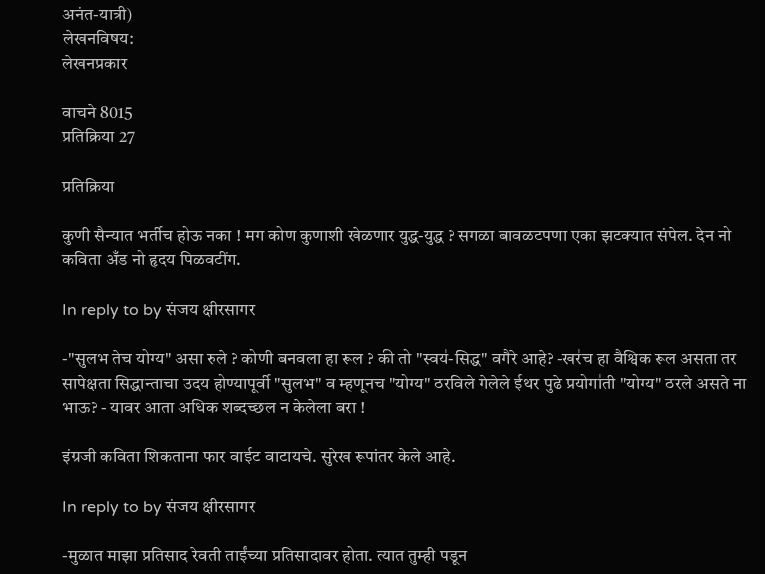अनंत-यात्री)
लेखनविषय:
लेखनप्रकार

वाचने 8015
प्रतिक्रिया 27

प्रतिक्रिया

कुणी सैन्यात भर्तीच होऊ नका ! मग कोण कुणाशी खेळणार युद्ध-युद्ध ? सगळा बावळटपणा एका झटक्यात संपेल. देन नो कविता अँड नो हृदय पिळवटींग.

In reply to by संजय क्षीरसागर

-"सुलभ तेच योग्य" असा रुले ? कोणी बनवला हा रूल ? की तो "स्वय॑-सिद्ध" वगैरे आहे? -खर॑च हा वैश्विक रूल असता तर सापेक्षता सिद्धान्ताचा उदय होण्यापूर्वी "सुलभ" व म्हणूनच "योग्य" ठरविले गेलेले ईथर पुढे प्रयोगा॑ती "योग्य" ठरले असते ना भाऊ? - यावर आता अधिक शब्दच्छल न केलेला बरा !

इंग्रजी कविता शिकताना फार वाईट वाटायचे. सुरेख रूपांतर केले आहे.

In reply to by संजय क्षीरसागर

-मुळात माझा प्रतिसाद रेवती ताईंच्या प्रतिसादावर होता. त्यात तुम्ही पडून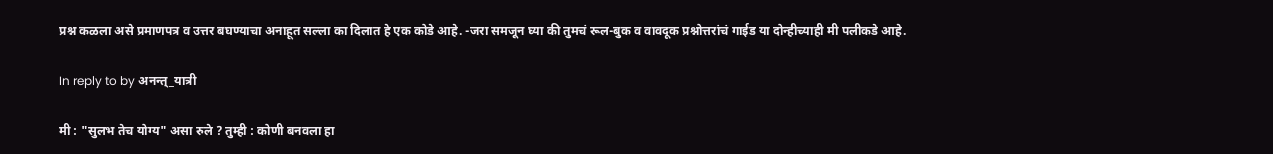प्रश्न कळला असे प्रमाणपत्र व उत्तर बघण्याचा अनाहूत सल्ला का दिलात हे एक कोडे आहे. -जरा समजून घ्या की तुमचं रूल-बुक व वावदूक प्रश्नोत्तरांचं गाईड या दोन्हीच्याही मी पलीकडे आहे.

In reply to by अनन्त्_यात्री

मी : "सुलभ तेच योग्य" असा रुले ? तुम्ही : कोणी बनवला हा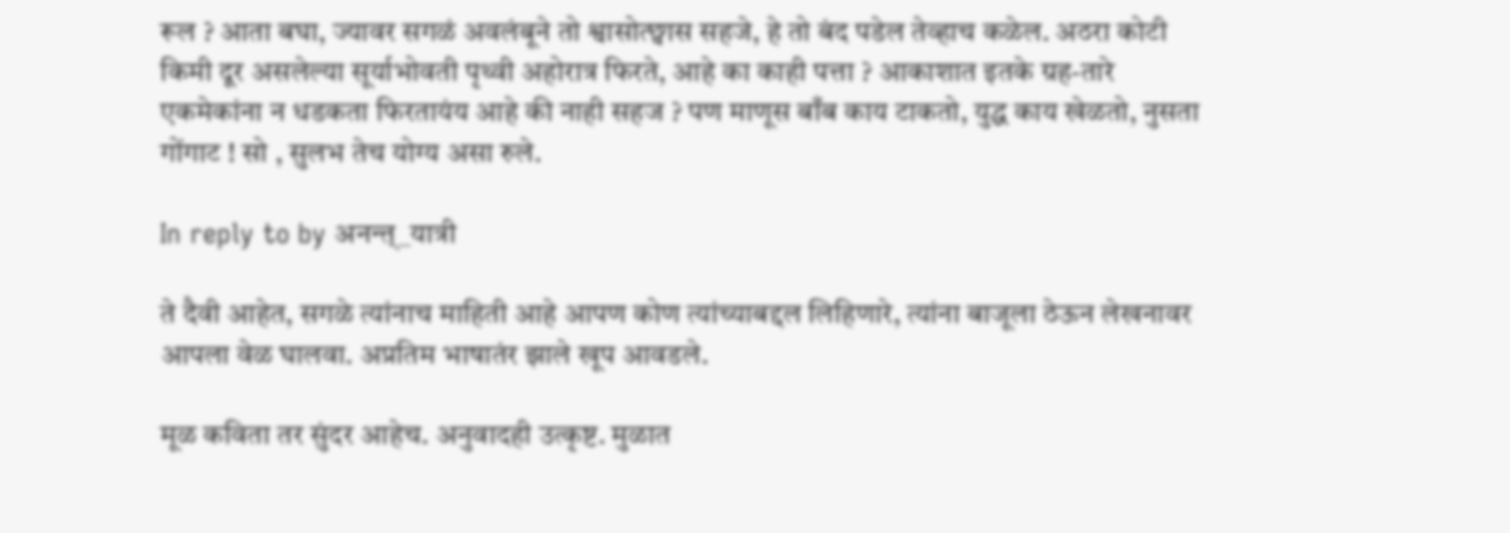रूल ? आता बघा, ज्यावर सगळं अवलंबूने तो श्वासोत्छ्वास सहजे, हे तो बंद पडेल तेव्हाच कळेल. अठरा कोटी किमी दूर असलेल्या सूर्याभोवती पृथ्वी अहोरात्र फिरते, आहे का काही पत्ता ? आकाशात इतके ग्रह-तारे एकमेकांना न धडकता फिरतायंय आहे की नाही सहज ? पण माणूस बाँब काय टाकतो, युद्ध काय खेळतो, नुसता गोंगाट ! सो , सुलभ तेच योग्य असा रुले.

In reply to by अनन्त्_यात्री

ते दैवी आहेत, सगळे त्यांनाच माहिती आहे आपण कोण त्यांच्याबद्दल लिहिणारे, त्यांना बाजूला ठेऊन लेखनावर आपला वेळ घालवा. अप्रतिम भाषातंर झाले खूप आवडले.

मूळ कविता तर सुंदर आहेच. अनुवादही उत्कृष्ट. मुळात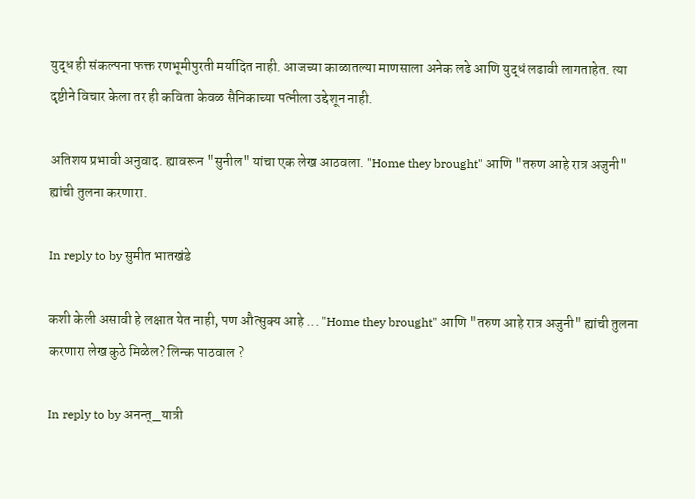युद्ध ही संकल्पना फक्त रणभूमीपुरती मर्यादित नाही. आजच्या काळातल्या माणसाला अनेक लढे आणि युद्धं लढावी लागताहेत. त्या दृष्टीने विचार केला तर ही कविता केवळ सैनिकाच्या पत्नीला उद्देशून नाही.

अतिशय प्रभावी अनुवाद. ह्यावरून "सुनील" यांचा एक लेख आठवला. "Home they brought" आणि "तरुण आहे रात्र अजुनी" ह्यांची तुलना करणारा.

In reply to by सुमीत भातखंडे

कशी केली असावी हे लक्षात येत नाही, पण औत्सुक्य आहे ... "Home they brought" आणि "तरुण आहे रात्र अजुनी" ह्यांची तुलना करणारा लेख कुठे मिळेल? लिन्क पाठवाल ?

In reply to by अनन्त्_यात्री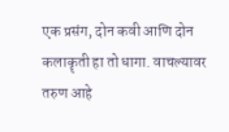एक प्रसंग, दोन कवी आणि दोन कलाकॄती हा तो धागा. वाचल्यावर तरुण आहे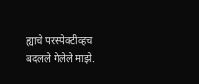ह्याचे परस्पेक्टीव्हच बदलले गेलेले माझे.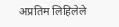अप्रतिम लिहिलेले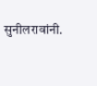सुनीलरावांनी.